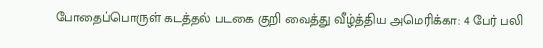போதைப்பொருள் கடத்தல் படகை குறி வைத்து வீழ்த்திய அமெரிக்கா: 4 பேர் பலி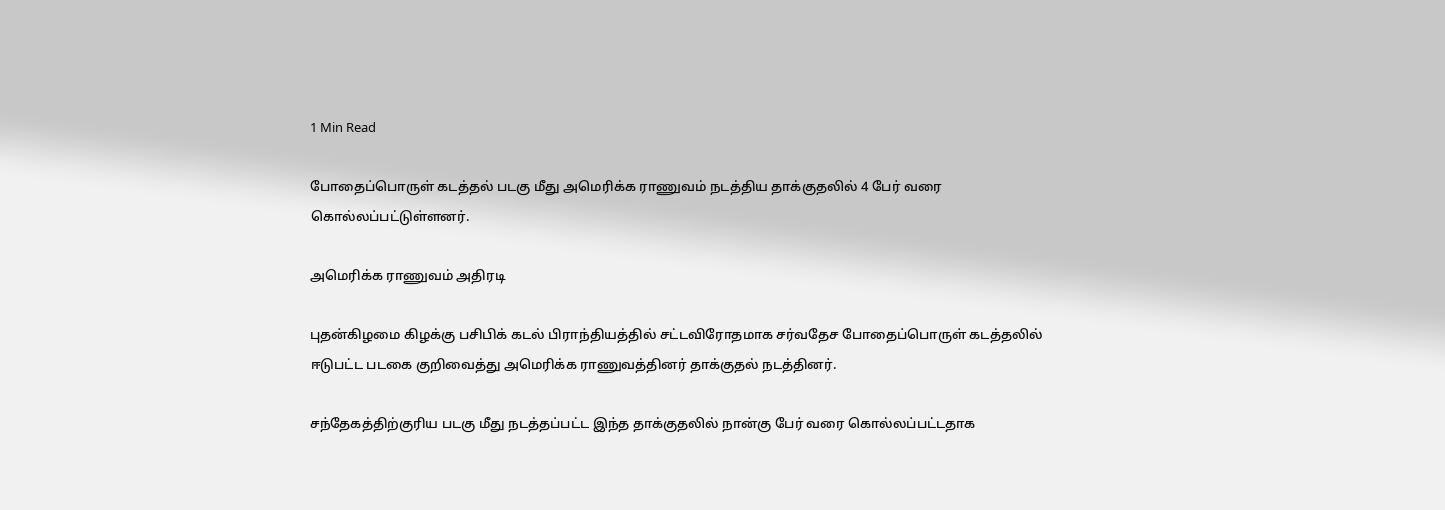1 Min Read

போதைப்பொருள் கடத்தல் படகு மீது அமெரிக்க ராணுவம் நடத்திய தாக்குதலில் 4 பேர் வரை கொல்லப்பட்டுள்ளனர்.

அமெரிக்க ராணுவம் அதிரடி

புதன்கிழமை கிழக்கு பசிபிக் கடல் பிராந்தியத்தில் சட்டவிரோதமாக சர்வதேச போதைப்பொருள் கடத்தலில் ஈடுபட்ட படகை குறிவைத்து அமெரிக்க ராணுவத்தினர் தாக்குதல் நடத்தினர்.

சந்தேகத்திற்குரிய படகு மீது நடத்தப்பட்ட இந்த தாக்குதலில் நான்கு பேர் வரை கொல்லப்பட்டதாக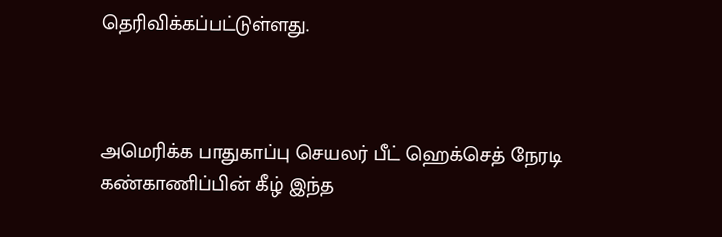தெரிவிக்கப்பட்டுள்ளது.



அமெரிக்க பாதுகாப்பு செயலர் பீட் ஹெக்செத் நேரடி கண்காணிப்பின் கீழ் இந்த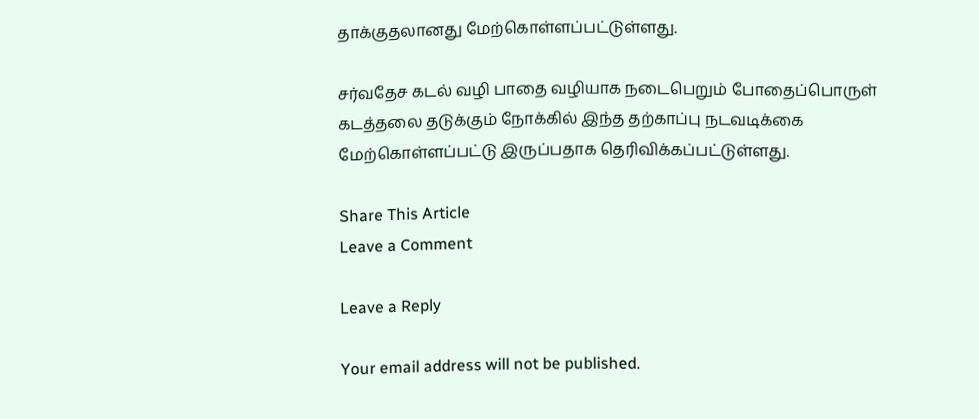தாக்குதலானது மேற்கொள்ளப்பட்டுள்ளது.

சர்வதேச கடல் வழி பாதை வழியாக நடைபெறும் போதைப்பொருள் கடத்தலை தடுக்கும் நோக்கில் இந்த தற்காப்பு நடவடிக்கை மேற்கொள்ளப்பட்டு இருப்பதாக தெரிவிக்கப்பட்டுள்ளது.

Share This Article
Leave a Comment

Leave a Reply

Your email address will not be published.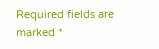Required fields are marked *